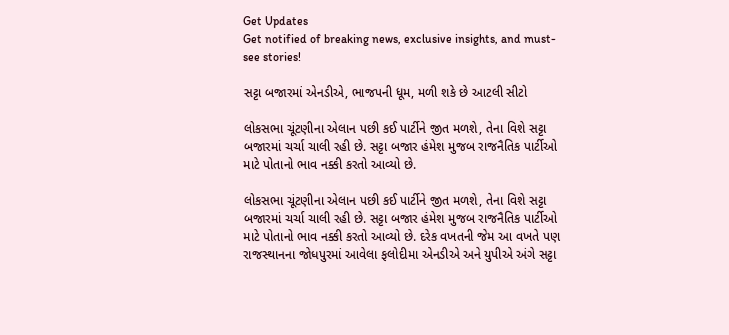Get Updates
Get notified of breaking news, exclusive insights, and must-see stories!

સટ્ટા બજારમાં એનડીએ, ભાજપની ધૂમ, મળી શકે છે આટલી સીટો

લોકસભા ચૂંટણીના એલાન પછી કઈ પાર્ટીને જીત મળશે, તેના વિશે સટ્ટા બજારમાં ચર્ચા ચાલી રહી છે. સટ્ટા બજાર હંમેશ મુજબ રાજનૈતિક પાર્ટીઓ માટે પોતાનો ભાવ નક્કી કરતો આવ્યો છે.

લોકસભા ચૂંટણીના એલાન પછી કઈ પાર્ટીને જીત મળશે, તેના વિશે સટ્ટા બજારમાં ચર્ચા ચાલી રહી છે. સટ્ટા બજાર હંમેશ મુજબ રાજનૈતિક પાર્ટીઓ માટે પોતાનો ભાવ નક્કી કરતો આવ્યો છે. દરેક વખતની જેમ આ વખતે પણ રાજસ્થાનના જોધપુરમાં આવેલા ફલોદીમા એનડીએ અને યુપીએ અંગે સટ્ટા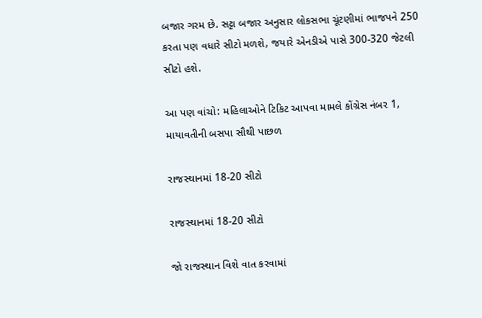બજાર ગરમ છે. સટ્ટા બજાર અનુસાર લોકસભા ચૂંટણીમાં ભાજપને 250 કરતા પણ વધારે સીટો મળશે, જયારે એનડીએ પાસે 300-320 જેટલી સીટો હશે.

આ પણ વાંચો: મહિલાઓને ટિકિટ આપવા મામલે કોંગ્રેસ નંબર 1, માયાવતીની બસપા સૌથી પાછળ

રાજસ્થાનમાં 18-20 સીટો

રાજસ્થાનમાં 18-20 સીટો

જો રાજસ્થાન વિશે વાત કરવામાં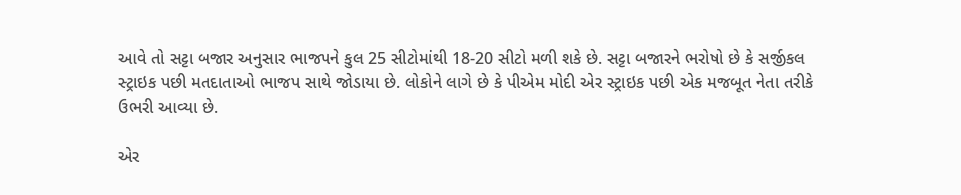આવે તો સટ્ટા બજાર અનુસાર ભાજપને કુલ 25 સીટોમાંથી 18-20 સીટો મળી શકે છે. સટ્ટા બજારને ભરોષો છે કે સર્જીકલ સ્ટ્રાઇક પછી મતદાતાઓ ભાજપ સાથે જોડાયા છે. લોકોને લાગે છે કે પીએમ મોદી એર સ્ટ્રાઇક પછી એક મજબૂત નેતા તરીકે ઉભરી આવ્યા છે.

એર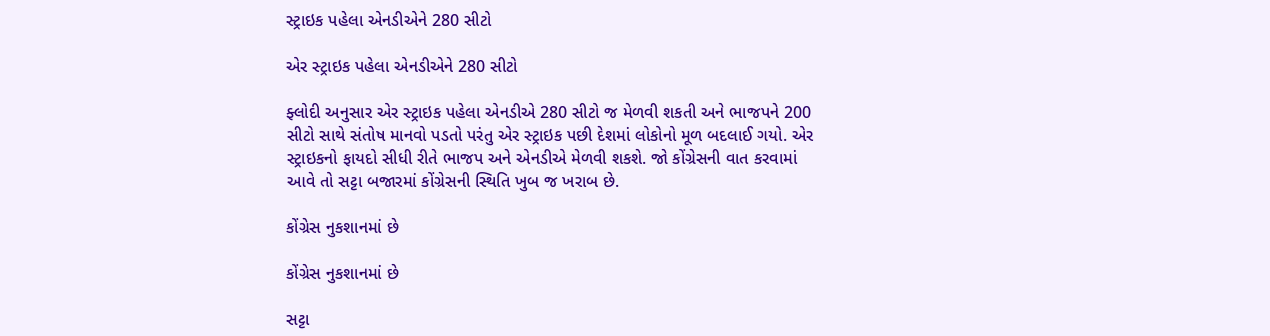સ્ટ્રાઇક પહેલા એનડીએને 280 સીટો

એર સ્ટ્રાઇક પહેલા એનડીએને 280 સીટો

ફ્લોદી અનુસાર એર સ્ટ્રાઇક પહેલા એનડીએ 280 સીટો જ મેળવી શકતી અને ભાજપને 200 સીટો સાથે સંતોષ માનવો પડતો પરંતુ એર સ્ટ્રાઇક પછી દેશમાં લોકોનો મૂળ બદલાઈ ગયો. એર સ્ટ્રાઇકનો ફાયદો સીધી રીતે ભાજપ અને એનડીએ મેળવી શકશે. જો કોંગ્રેસની વાત કરવામાં આવે તો સટ્ટા બજારમાં કોંગ્રેસની સ્થિતિ ખુબ જ ખરાબ છે.

કોંગ્રેસ નુકશાનમાં છે

કોંગ્રેસ નુકશાનમાં છે

સટ્ટા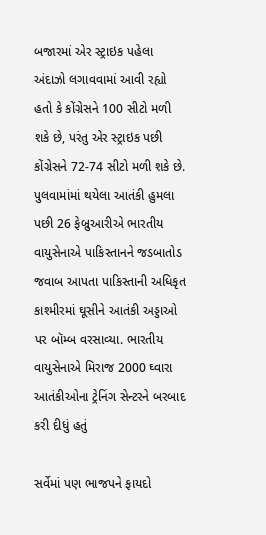બજારમાં એર સ્ટ્રાઇક પહેલા અંદાઝો લગાવવામાં આવી રહ્યો હતો કે કોંગ્રેસને 100 સીટો મળી શકે છે, પરંતુ એર સ્ટ્રાઇક પછી કોંગ્રેસને 72-74 સીટો મળી શકે છે. પુલવામાંમાં થયેલા આતંકી હુમલા પછી 26 ફેબ્રુઆરીએ ભારતીય વાયુસેનાએ પાકિસ્તાનને જડબાતોડ જવાબ આપતા પાકિસ્તાની અધિકૃત કાશ્મીરમાં ઘૂસીને આતંકી અડ્ડાઓ પર બૉમ્બ વરસાવ્યા. ભારતીય વાયુસેનાએ મિરાજ 2000 ઘ્વારા આતંકીઓના ટ્રેનિંગ સેન્ટરને બરબાદ કરી દીધું હતું

સર્વેમાં પણ ભાજપને ફાયદો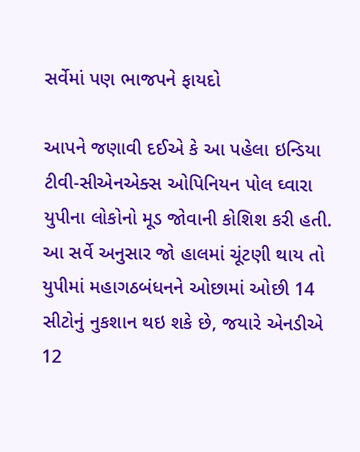સર્વેમાં પણ ભાજપને ફાયદો

આપને જણાવી દઈએ કે આ પહેલા ઇન્ડિયા ટીવી-સીએનએક્સ ઓપિનિયન પોલ ઘ્વારા યુપીના લોકોનો મૂડ જોવાની કોશિશ કરી હતી. આ સર્વે અનુસાર જો હાલમાં ચૂંટણી થાય તો યુપીમાં મહાગઠબંધનને ઓછામાં ઓછી 14 સીટોનું નુકશાન થઇ શકે છે, જયારે એનડીએ 12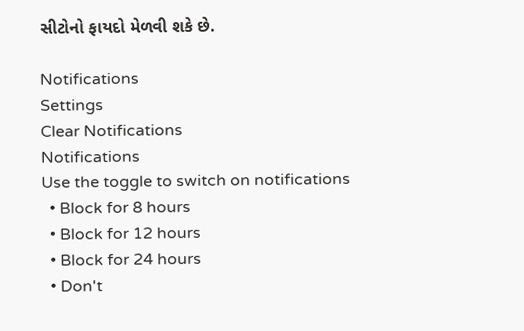સીટોનો ફાયદો મેળવી શકે છે.

Notifications
Settings
Clear Notifications
Notifications
Use the toggle to switch on notifications
  • Block for 8 hours
  • Block for 12 hours
  • Block for 24 hours
  • Don't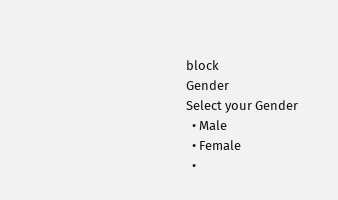block
Gender
Select your Gender
  • Male
  • Female
  •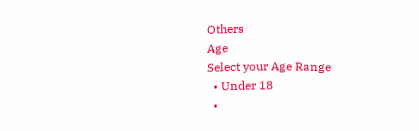Others
Age
Select your Age Range
  • Under 18
  •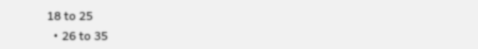18 to 25
  • 26 to 35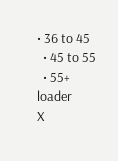• 36 to 45
  • 45 to 55
  • 55+
loader
X